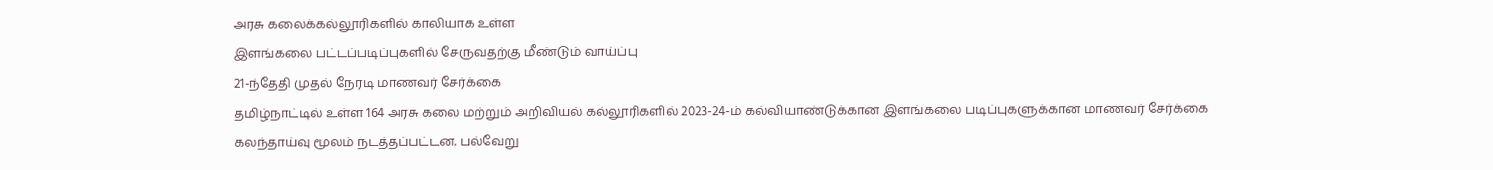அரசு கலைக்கல்லூரிகளில் காலியாக உள்ள
இளங்கலை பட்டப்படிப்புகளில் சேருவதற்கு மீண்டும் வாய்ப்பு
21-ந்தேதி முதல் நேரடி மாணவர் சேர்க்கை
தமிழ்நாட்டில் உள்ள 164 அரசு கலை மற்றும் அறிவியல் கல்லூரிகளில் 2023-24-ம் கல்வியாண்டுக்கான இளங்கலை படிப்புகளுக்கான மாணவர் சேர்க்கை கலந்தாய்வு மூலம் நடத்தப்பட்டன. பல்வேறு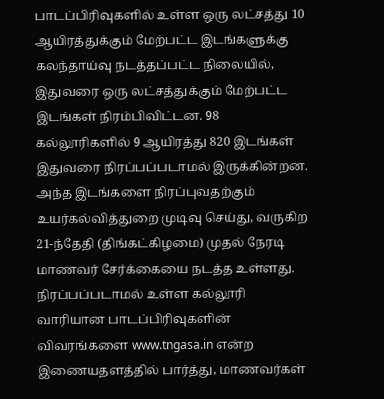பாடப்பிரிவுகளில் உள்ள ஒரு லட்சத்து 10 ஆயிரத்துக்கும் மேற்பட்ட இடங்களுக்கு கலந்தாய்வு நடத்தப்பட்ட நிலையில், இதுவரை ஒரு லட்சத்துக்கும் மேற்பட்ட இடங்கள் நிரம்பிவிட்டன. 98 கல்லூரிகளில் 9 ஆயிரத்து 820 இடங்கள் இதுவரை நிரப்பப்படாமல் இருக்கின்றன.
அந்த இடங்களை நிரப்புவதற்கும் உயர்கல்வித்துறை முடிவு செய்து, வருகிற 21-ந்தேதி (திங்கட்கிழமை) முதல் நேரடி மாணவர் சேர்க்கையை நடத்த உள்ளது. நிரப்பப்படாமல் உள்ள கல்லூரி வாரியான பாடப்பிரிவுகளின் விவரங்களை www.tngasa.in என்ற இணையதளத்தில் பார்த்து, மாணவர்கள்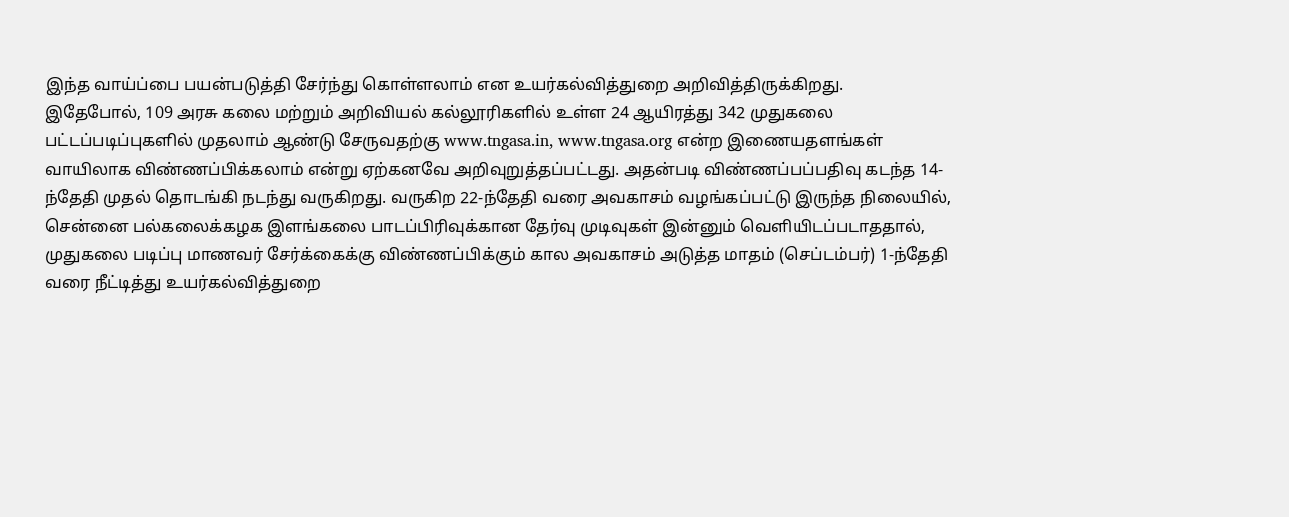இந்த வாய்ப்பை பயன்படுத்தி சேர்ந்து கொள்ளலாம் என உயர்கல்வித்துறை அறிவித்திருக்கிறது.
இதேபோல், 109 அரசு கலை மற்றும் அறிவியல் கல்லூரிகளில் உள்ள 24 ஆயிரத்து 342 முதுகலை பட்டப்படிப்புகளில் முதலாம் ஆண்டு சேருவதற்கு www.tngasa.in, www.tngasa.org என்ற இணையதளங்கள் வாயிலாக விண்ணப்பிக்கலாம் என்று ஏற்கனவே அறிவுறுத்தப்பட்டது. அதன்படி விண்ணப்பப்பதிவு கடந்த 14-ந்தேதி முதல் தொடங்கி நடந்து வருகிறது. வருகிற 22-ந்தேதி வரை அவகாசம் வழங்கப்பட்டு இருந்த நிலையில், சென்னை பல்கலைக்கழக இளங்கலை பாடப்பிரிவுக்கான தேர்வு முடிவுகள் இன்னும் வெளியிடப்படாததால், முதுகலை படிப்பு மாணவர் சேர்க்கைக்கு விண்ணப்பிக்கும் கால அவகாசம் அடுத்த மாதம் (செப்டம்பர்) 1-ந்தேதி வரை நீட்டித்து உயர்கல்வித்துறை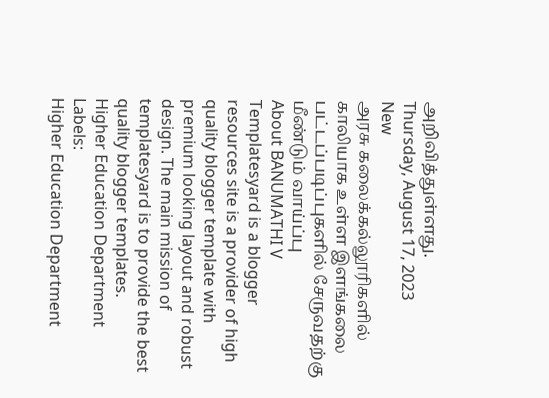அறிவித்துள்ளது.
Thursday, August 17, 2023
New
அரசு கலைக்கல்லூரிகளில் காலியாக உள்ள இளங்கலை பட்டப்படிப்புகளில் சேருவதற்கு மீண்டும் வாய்ப்பு
About BANUMATHI V
Templatesyard is a blogger resources site is a provider of high quality blogger template with premium looking layout and robust design. The main mission of templatesyard is to provide the best quality blogger templates.
Higher Education Department
Labels:
Higher Education Department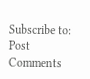Subscribe to:
Post Comments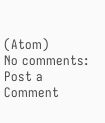(Atom)
No comments:
Post a Comment